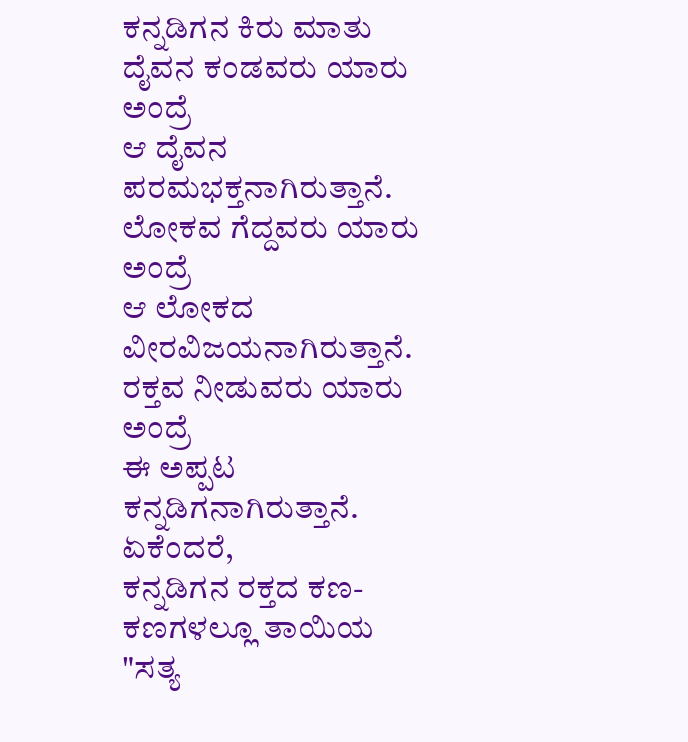ಕನ್ನಡಿಗನ ಕಿರು ಮಾತು
ದೈವನ ಕಂಡವರು ಯಾರು
ಅಂದ್ರೆ
ಆ ದೈವನ ಪರಮಭಕ್ತನಾಗಿರುತ್ತಾನೆ.
ಲೋಕವ ಗೆದ್ದವರು ಯಾರು
ಅಂದ್ರೆ
ಆ ಲೋಕದ ವೀರವಿಜಯನಾಗಿರುತ್ತಾನೆ.
ರಕ್ತವ ನೀಡುವರು ಯಾರು
ಅಂದ್ರೆ
ಈ ಅಪ್ಪಟ ಕನ್ನಡಿಗನಾಗಿರುತ್ತಾನೆ.
ಏಕೆಂದರೆ,
ಕನ್ನಡಿಗನ ರಕ್ತದ ಕಣ-ಕಣಗಳಲ್ಲೂ ತಾಯಿಯ
"ಸತ್ಯ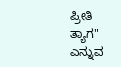ಪ್ರೀತಿ ತ್ಯಾಗ" ಎನ್ನುವ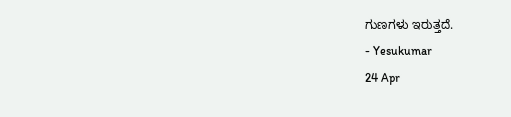ಗುಣಗಳು ಇರುತ್ತದೆ.
- Yesukumar
24 Apr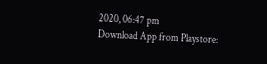2020, 06:47 pm
Download App from Playstore: